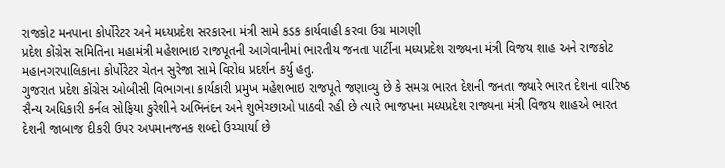રાજકોટ મનપાના કોર્પોરેટર અને મધ્યપ્રદેશ સરકારના મંત્રી સામે કડક કાર્યવાહી કરવા ઉગ્ર માગણી
પ્રદેશ કોંગ્રેસ સમિતિના મહામંત્રી મહેશભાઇ રાજપૂતની આગેવાનીમાં ભારતીય જનતા પાર્ટીના મધ્યપ્રદેશ રાજ્યના મંત્રી વિજય શાહ અને રાજકોટ મહાનગરપાલિકાના કોર્પોરેટર ચેતન સુરેજા સામે વિરોધ પ્રદર્શન કર્યુ હતુ.
ગુજરાત પ્રદેશ કોંગ્રેસ ઓબીસી વિભાગના કાર્યકારી પ્રમુખ મહેશભાઇ રાજપૂતે જણાવ્યુ છે કે સમગ્ર ભારત દેશની જનતા જ્યારે ભારત દેશના વારિષ્ઠ સૈન્ય અધિકારી કર્નલ સોફિયા કુરેશીને અભિનંદન અને શુભેચ્છાઓ પાઠવી રહી છે ત્યારે ભાજપના મધ્યપ્રદેશ રાજ્યના મંત્રી વિજય શાહએ ભારત દેશની જાબાજ દીકરી ઉપર અપમાનજનક શબ્દો ઉચ્ચાર્યા છે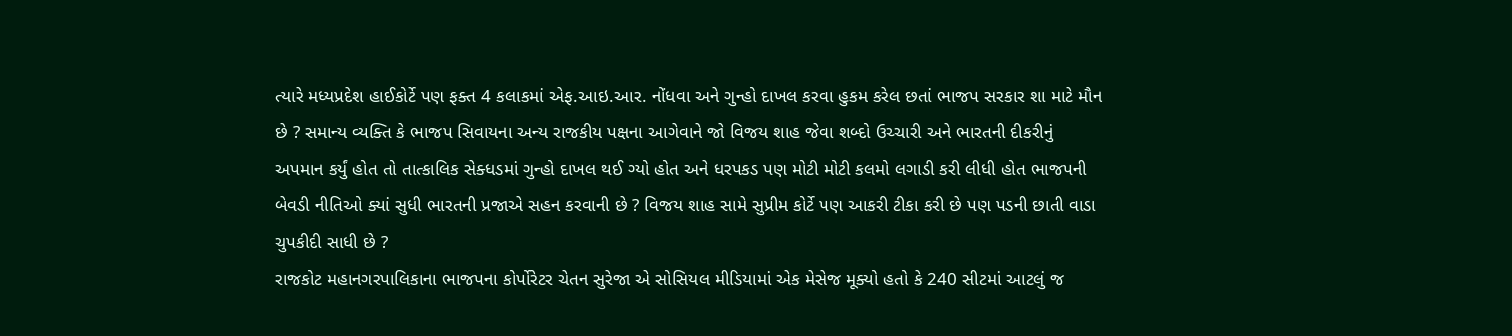ત્યારે મધ્યપ્રદેશ હાઈકોર્ટે પણ ફક્ત 4 કલાકમાં એફ.આઇ.આર. નોંધવા અને ગુન્હો દાખલ કરવા હુકમ કરેલ છતાં ભાજપ સરકાર શા માટે મૌન છે ? સમાન્ય વ્યક્તિ કે ભાજપ સિવાયના અન્ય રાજકીય પક્ષના આગેવાને જો વિજય શાહ જેવા શબ્દો ઉચ્ચારી અને ભારતની દીકરીનું અપમાન કર્યું હોત તો તાત્કાલિક સેક્ધડમાં ગુન્હો દાખલ થઈ ગ્યો હોત અને ધરપકડ પણ મોટી મોટી કલમો લગાડી કરી લીધી હોત ભાજપની બેવડી નીતિઓ ક્યાં સુધી ભારતની પ્રજાએ સહન કરવાની છે ? વિજય શાહ સામે સુપ્રીમ કોર્ટે પણ આકરી ટીકા કરી છે પણ પડની છાતી વાડા ચુપકીદી સાધી છે ?
રાજકોટ મહાનગરપાલિકાના ભાજપના કોર્પોરેટર ચેતન સુરેજા એ સોસિયલ મીડિયામાં એક મેસેજ મૂક્યો હતો કે 240 સીટમાં આટલું જ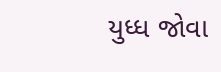યુધ્ધ જોવા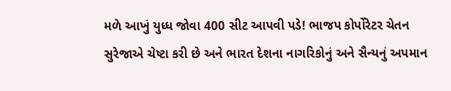મળે આખું યુધ્ધ જોવા 400 સીટ આપવી પડે! ભાજપ કોર્પોરેટર ચેતન સુરેજાએ ચેષ્ટા કરી છે અને ભારત દેશના નાગરિકોનું અને સૈન્યનું અપમાન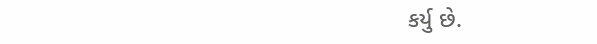કર્યુ છે.